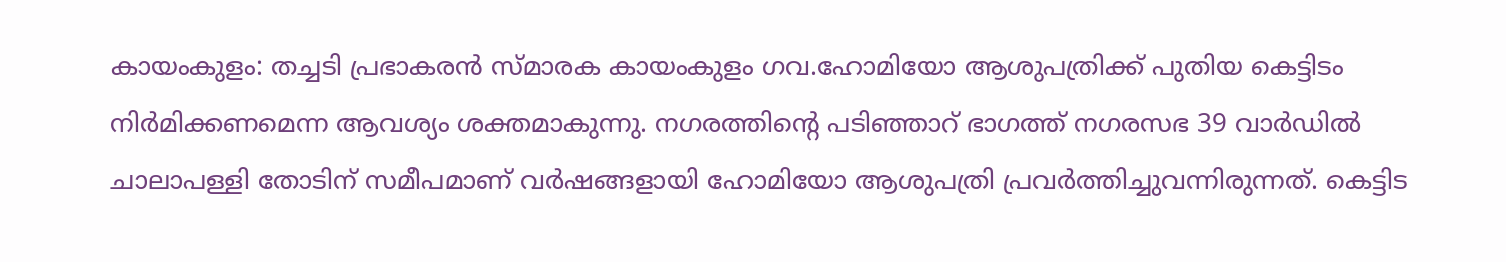കായംകുളം: തച്ചടി പ്രഭാകരൻ സ്മാരക കായംകുളം ഗവ.ഹോമിയോ ആശുപത്രിക്ക് പുതിയ കെട്ടിടം നിർമിക്കണമെന്ന ആവശ്യം ശക്തമാകുന്നു. നഗരത്തിന്റെ പടിഞ്ഞാറ് ഭാഗത്ത് നഗരസഭ 39 വാർഡിൽ ചാലാപള്ളി തോടിന് സമീപമാണ് വർഷങ്ങളായി ഹോമിയോ ആശുപത്രി പ്രവർത്തിച്ചുവന്നിരുന്നത്. കെട്ടിട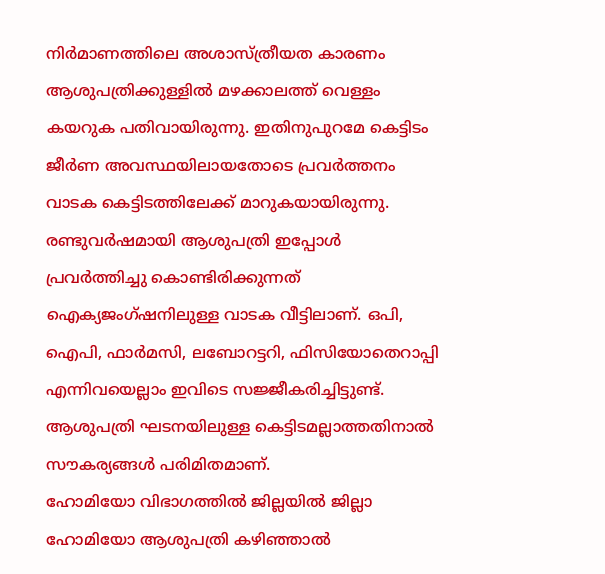നിർമാണത്തിലെ അശാസ്ത്രീയത കാരണം ആശുപത്രിക്കുള്ളിൽ മഴക്കാലത്ത് വെള്ളം കയറുക പതിവായിരുന്നു. ഇതിനുപുറമേ കെട്ടിടം ജീർണ അവസ്ഥയിലായതോടെ പ്രവർത്തനം വാടക കെട്ടിടത്തിലേക്ക് മാറുകയായിരുന്നു.
രണ്ടുവർഷമായി ആശുപത്രി ഇപ്പോൾ പ്രവർത്തിച്ചു കൊണ്ടിരിക്കുന്നത് ഐക്യജംഗ്ഷനിലുള്ള വാടക വീട്ടിലാണ്. ഒപി, ഐപി, ഫാർമസി, ലബോറട്ടറി, ഫിസിയോതെറാപ്പി എന്നിവയെല്ലാം ഇവിടെ സജ്ജീകരിച്ചിട്ടുണ്ട്. ആശുപത്രി ഘടനയിലുള്ള കെട്ടിടമല്ലാത്തതിനാൽ സൗകര്യങ്ങൾ പരിമിതമാണ്.
ഹോമിയോ വിഭാഗത്തിൽ ജില്ലയിൽ ജില്ലാ ഹോമിയോ ആശുപത്രി കഴിഞ്ഞാൽ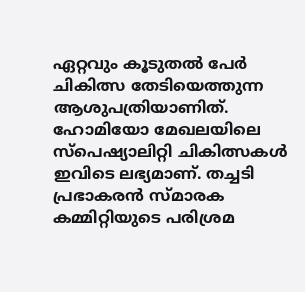ഏറ്റവും കൂടുതൽ പേർ ചികിത്സ തേടിയെത്തുന്ന ആശുപത്രിയാണിത്. ഹോമിയോ മേഖലയിലെ സ്പെഷ്യാലിറ്റി ചികിത്സകൾ ഇവിടെ ലഭ്യമാണ്. തച്ചടി പ്രഭാകരൻ സ്മാരക കമ്മിറ്റിയുടെ പരിശ്രമ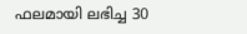ഫലമായി ലഭിച്ച 30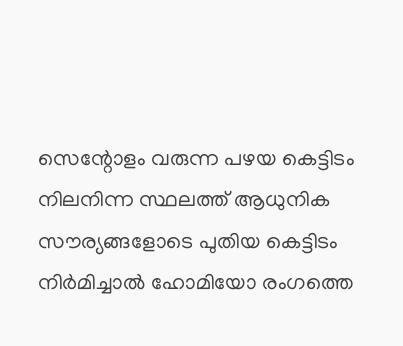സെന്റോളം വരുന്ന പഴയ കെട്ടിടം നിലനിന്ന സ്ഥലത്ത് ആധുനിക സൗര്യങ്ങളോടെ പുതിയ കെട്ടിടം നിർമിച്ചാൽ ഹോമിയോ രംഗത്തെ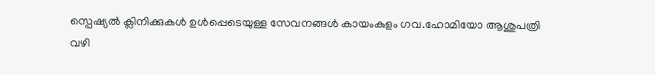സ്പെഷ്യൽ ക്ലിനിക്കുകൾ ഉൾപ്പെടെയുള്ള സേവനങ്ങൾ കായംകുളം ഗവ.ഹോമിയോ ആശുപത്രി വഴി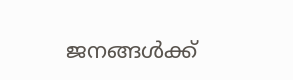ജനങ്ങൾക്ക്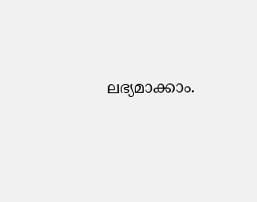ലഭ്യമാക്കാം.